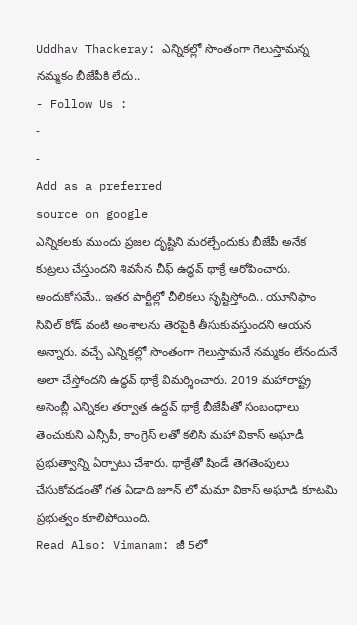Uddhav Thackeray: ఎన్నికల్లో సొంతంగా గెలుస్తామన్న నమ్మకం బీజేపీకి లేదు..
- Follow Us :
-
-
Add as a preferred
source on google
ఎన్నికలకు ముందు ప్రజల దృష్టిని మరల్చేందుకు బీజేపీ అనేక కుట్రలు చేస్తుందని శివసేన చీఫ్ ఉద్ధవ్ థాక్రే ఆరోపించారు. అందుకోసమే.. ఇతర పార్టీల్లో చీలికలు సృష్టిస్తోంది.. యూనిఫాం సివిల్ కోడ్ వంటి అంశాలను తెరపైకి తీసుకువస్తుందని ఆయన అన్నారు. వచ్చే ఎన్నికల్లో సొంతంగా గెలుస్తామనే నమ్మకం లేనందునే అలా చేస్తోందని ఉద్ధవ్ థాక్రే విమర్శించారు. 2019 మహారాష్ట్ర అసెంబ్లీ ఎన్నికల తర్వాత ఉద్దవ్ థాక్రే బీజేపీతో సంబంధాలు తెంచుకుని ఎన్సీపీ, కాంగ్రెస్ లతో కలిసి మహా వికాస్ అఘాడీ ప్రభుత్వాన్ని ఏర్పాటు చేశారు. థాక్రేతో షిండే తెగతెంపులు చేసుకోవడంతో గత ఏడాది జూన్ లో మమా వికాస్ అఘాడి కూటమి ప్రభుత్వం కూలిపోయింది.
Read Also: Vimanam: జీ 5లో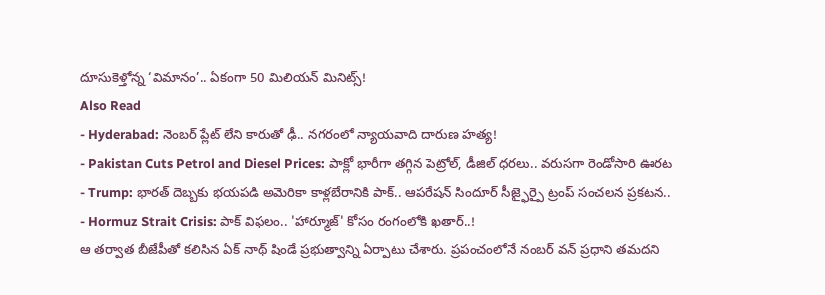దూసుకెళ్తోన్న ‘విమానం’.. ఏకంగా 50 మిలియన్ మినిట్స్!
Also Read
- Hyderabad: నెంబర్ ప్లేట్ లేని కారుతో ఢీ.. నగరంలో న్యాయవాది దారుణ హత్య!
- Pakistan Cuts Petrol and Diesel Prices: పాక్లో భారీగా తగ్గిన పెట్రోల్, డీజిల్ ధరలు.. వరుసగా రెండోసారి ఊరట
- Trump: భారత్ దెబ్బకు భయపడి అమెరికా కాళ్లబేరానికి పాక్.. ఆపరేషన్ సిందూర్ సీజ్ఫైర్పై ట్రంప్ సంచలన ప్రకటన..
- Hormuz Strait Crisis: పాక్ విఫలం.. 'హార్మూజ్' కోసం రంగంలోకి ఖతార్..!
ఆ తర్వాత బీజేపీతో కలిసిన ఏక్ నాథ్ షిండే ప్రభుత్వాన్ని ఏర్పాటు చేశారు. ప్రపంచంలోనే నంబర్ వన్ ప్రధాని తమదని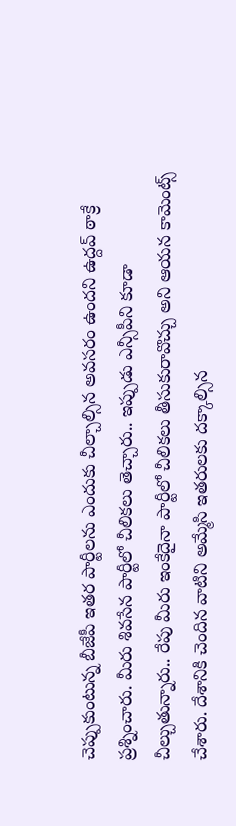చెప్పుకుంటున్న బీజేపీ ఇతర పార్టీలను ఎందుకు చీల్చాల్సిన అవసరం ఉందని ఉద్దవ్ ఠాక్రే ప్రశ్నించారు. మీరు శివసేన పార్టీలో చీలికలు తెచ్చారు.. ఇప్పుడు ఎన్సీపీని కూడా చీల్చుతున్నారు.. రేపు మీరు ఇంకేదైనా పార్టీలో చీలికలు తీసుకురావొచ్చు అని ఆయన కామెంట్స్ చేశారు. దేశానికి చెందిన వాటిని అమ్మేసి ఇతరులకు దక్కాల్సిన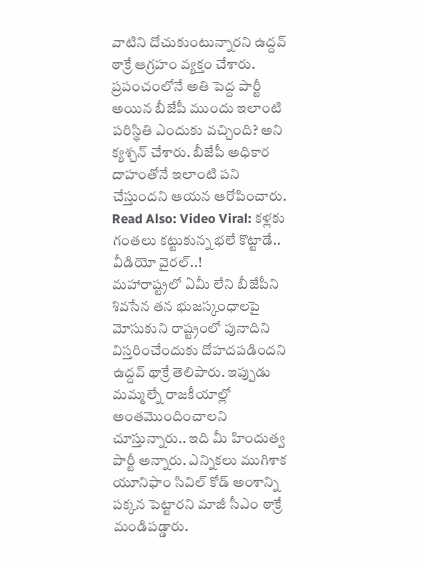వాటిని దోచుకుంటున్నారని ఉద్దవ్ ఠాక్రే ఆగ్రహం వ్యక్తం చేశారు. ప్రపంచంలోనే అతి పెద్ద పార్టీ అయిన బీజేపీ ముందు ఇలాంటి పరిస్థితి ఎందుకు వచ్చింది? అని క్యశ్చన్ చేశారు. బీజేపీ అధికార దాహంతోనే ఇలాంటి పని చేస్తుందని ఆయన ఆరోపించారు.
Read Also: Video Viral: కళ్లకు గంతలు కట్టుకున్న భలే కొట్టాడే.. వీడియో వైరల్..!
మహారాష్ట్రలో ఏమీ లేని బీజేపీని శివసేన తన భుజస్కంధాలపై మోసుకుని రాష్ట్రంలో పునాదిని విస్తరించేందుకు దోహదపడిందని ఉద్దవ్ థాక్రే తెలిపారు. ఇప్పుడు మమ్మల్నే రాజకీయాల్లో అంతమొందించాలని చూస్తున్నారు.. ఇది మీ హిందుత్వ పార్టీ అన్నారు. ఎన్నికలు ముగిశాక యూనిఫాం సివిల్ కోడ్ అంశాన్ని పక్కన పెట్టారని మాజీ సీఎం ఠాక్రే మండిపడ్డారు.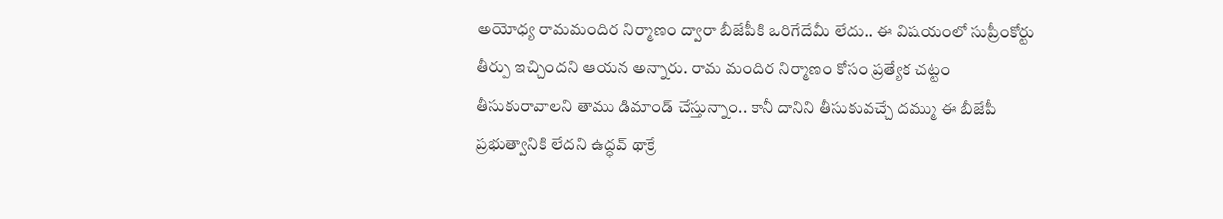అయోధ్య రామమందిర నిర్మాణం ద్వారా బీజేపీకి ఒరిగేదేమీ లేదు.. ఈ విషయంలో సుప్రీంకోర్టు తీర్పు ఇచ్చిందని ఆయన అన్నారు. రామ మందిర నిర్మాణం కోసం ప్రత్యేక చట్టం తీసుకురావాలని తాము డిమాండ్ చేస్తున్నాం.. కానీ దానిని తీసుకువచ్చే దమ్ము ఈ బీజేపీ ప్రభుత్వానికి లేదని ఉద్ధవ్ థాక్రే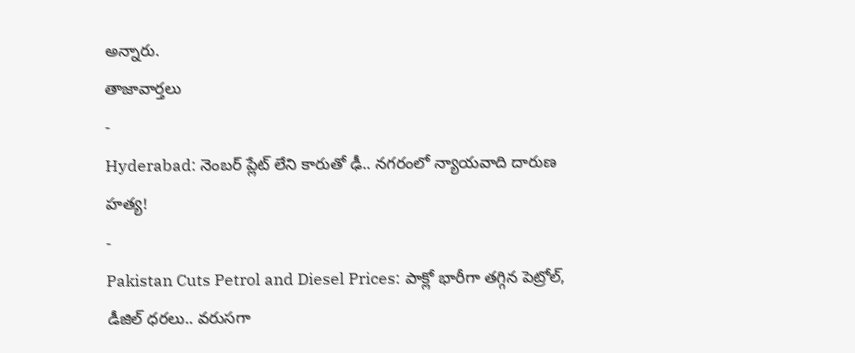అన్నారు.
తాజావార్తలు
-
Hyderabad: నెంబర్ ప్లేట్ లేని కారుతో ఢీ.. నగరంలో న్యాయవాది దారుణ హత్య!
-
Pakistan Cuts Petrol and Diesel Prices: పాక్లో భారీగా తగ్గిన పెట్రోల్, డీజిల్ ధరలు.. వరుసగా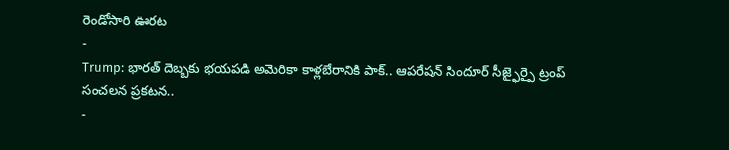రెండోసారి ఊరట
-
Trump: భారత్ దెబ్బకు భయపడి అమెరికా కాళ్లబేరానికి పాక్.. ఆపరేషన్ సిందూర్ సీజ్ఫైర్పై ట్రంప్ సంచలన ప్రకటన..
-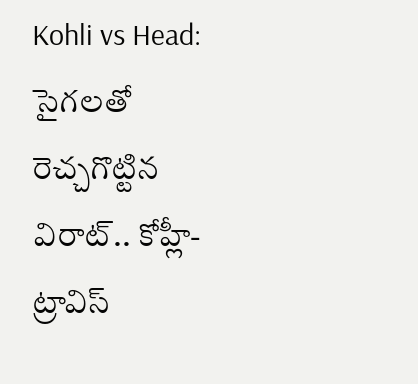Kohli vs Head: సైగలతో రెచ్చగొట్టిన విరాట్.. కోహ్లీ-ట్రావిస్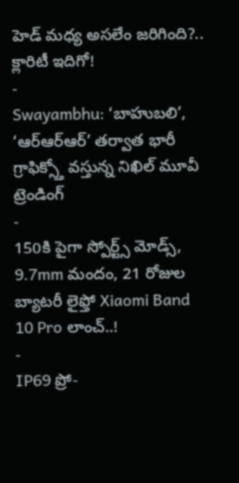హెడ్ మధ్య అసలేం జరిగింది?.. క్లారిటీ ఇదిగో!
-
Swayambhu: ‘బాహుబలి’, ‘ఆర్ఆర్ఆర్’ తర్వాత భారీ గ్రాఫిక్స్తో వస్తున్న నిఖిల్ మూవీ
ట్రెండింగ్
-
150కి పైగా స్పోర్ట్స్ మోడ్స్, 9.7mm మందం, 21 రోజుల బ్యాటరీ లైఫ్తో Xiaomi Band 10 Pro లాంచ్..!
-
IP69 ప్రో-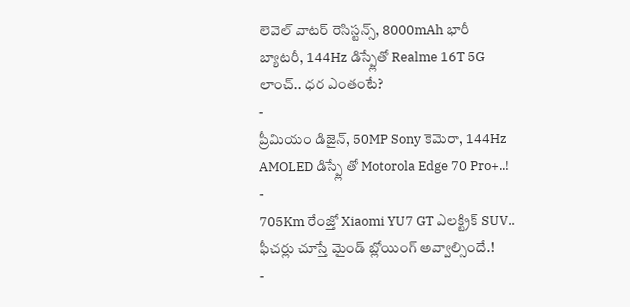లెవెల్ వాటర్ రెసిస్టన్స్, 8000mAh భారీ బ్యాటరీ, 144Hz డిస్ప్లేతో Realme 16T 5G లాంచ్.. ధర ఎంతంటే?
-
ప్రీమియం డిజైన్, 50MP Sony కెమెరా, 144Hz AMOLED డిస్ప్లే తో Motorola Edge 70 Pro+..!
-
705Km రేంజ్తో Xiaomi YU7 GT ఎలక్ట్రిక్ SUV.. ఫీచర్లు చూస్తే మైండ్ బ్లోయింగ్ అవ్వాల్సిందే.!
-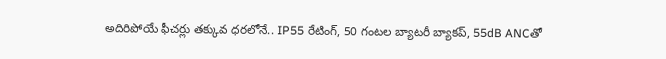అదిరిపోయే ఫీచర్లు తక్కువ ధరలోనే.. IP55 రేటింగ్, 50 గంటల బ్యాటరీ బ్యాకప్, 55dB ANCతో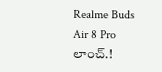Realme Buds Air 8 Pro లాంచ్.!